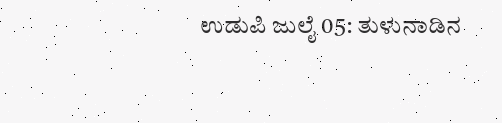ಉಡುಪಿ ಜುಲೈ 05: ತುಳುನಾಡಿನ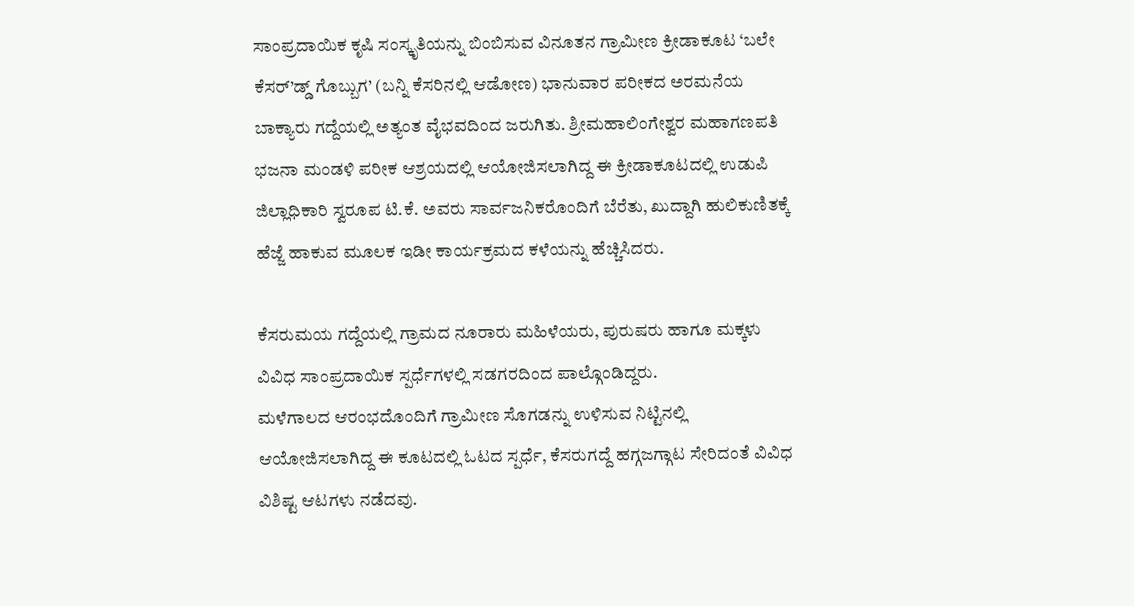ಸಾಂಪ್ರದಾಯಿಕ ಕೃಷಿ ಸಂಸ್ಕೃತಿಯನ್ನು ಬಿಂಬಿಸುವ ವಿನೂತನ ಗ್ರಾಮೀಣ ಕ್ರೀಡಾಕೂಟ ‘ಬಲೇ ಕೆಸರ್’ಡ್ಡ್ ಗೊಬ್ಬುಗ’ (ಬನ್ನಿ ಕೆಸರಿನಲ್ಲಿ ಆಡೋಣ) ಭಾನುವಾರ ಪರೀಕದ ಅರಮನೆಯ ಬಾಕ್ಯಾರು ಗದ್ದೆಯಲ್ಲಿ ಅತ್ಯಂತ ವೈಭವದಿಂದ ಜರುಗಿತು. ಶ್ರೀಮಹಾಲಿಂಗೇಶ್ವರ ಮಹಾಗಣಪತಿ ಭಜನಾ ಮಂಡಳಿ ಪರೀಕ ಆಶ್ರಯದಲ್ಲಿ ಆಯೋಜಿಸಲಾಗಿದ್ದ ಈ ಕ್ರೀಡಾಕೂಟದಲ್ಲಿ ಉಡುಪಿ ಜಿಲ್ಲಾಧಿಕಾರಿ ಸ್ವರೂಪ ಟಿ.ಕೆ. ಅವರು ಸಾರ್ವಜನಿಕರೊಂದಿಗೆ ಬೆರೆತು, ಖುದ್ದಾಗಿ ಹುಲಿಕುಣಿತಕ್ಕೆ ಹೆಜ್ಜೆ ಹಾಕುವ ಮೂಲಕ ಇಡೀ ಕಾರ್ಯಕ್ರಮದ ಕಳೆಯನ್ನು ಹೆಚ್ಚಿಸಿದರು.

ಕೆಸರುಮಯ ಗದ್ದೆಯಲ್ಲಿ ಗ್ರಾಮದ ನೂರಾರು ಮಹಿಳೆಯರು, ಪುರುಷರು ಹಾಗೂ ಮಕ್ಕಳು ವಿವಿಧ ಸಾಂಪ್ರದಾಯಿಕ ಸ್ಪರ್ಧೆಗಳಲ್ಲಿ ಸಡಗರದಿಂದ ಪಾಲ್ಗೊಂಡಿದ್ದರು.
ಮಳೆಗಾಲದ ಆರಂಭದೊಂದಿಗೆ ಗ್ರಾಮೀಣ ಸೊಗಡನ್ನು ಉಳಿಸುವ ನಿಟ್ಟಿನಲ್ಲಿ ಆಯೋಜಿಸಲಾಗಿದ್ದ ಈ ಕೂಟದಲ್ಲಿ ಓಟದ ಸ್ಪರ್ಧೆ, ಕೆಸರುಗದ್ದೆ ಹಗ್ಗಜಗ್ಗಾಟ ಸೇರಿದಂತೆ ವಿವಿಧ ವಿಶಿಷ್ಟ ಆಟಗಳು ನಡೆದವು.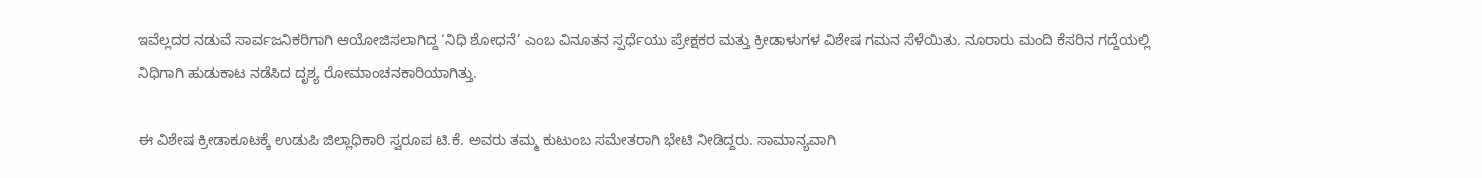ಇವೆಲ್ಲದರ ನಡುವೆ ಸಾರ್ವಜನಿಕರಿಗಾಗಿ ಆಯೋಜಿಸಲಾಗಿದ್ದ ‘ನಿಧಿ ಶೋಧನೆ’ ಎಂಬ ವಿನೂತನ ಸ್ಪರ್ಧೆಯು ಪ್ರೇಕ್ಷಕರ ಮತ್ತು ಕ್ರೀಡಾಳುಗಳ ವಿಶೇಷ ಗಮನ ಸೆಳೆಯಿತು. ನೂರಾರು ಮಂದಿ ಕೆಸರಿನ ಗದ್ದೆಯಲ್ಲಿ ನಿಧಿಗಾಗಿ ಹುಡುಕಾಟ ನಡೆಸಿದ ದೃಶ್ಯ ರೋಮಾಂಚನಕಾರಿಯಾಗಿತ್ತು.

ಈ ವಿಶೇಷ ಕ್ರೀಡಾಕೂಟಕ್ಕೆ ಉಡುಪಿ ಜಿಲ್ಲಾಧಿಕಾರಿ ಸ್ವರೂಪ ಟಿ.ಕೆ. ಅವರು ತಮ್ಮ ಕುಟುಂಬ ಸಮೇತರಾಗಿ ಭೇಟಿ ನೀಡಿದ್ದರು. ಸಾಮಾನ್ಯವಾಗಿ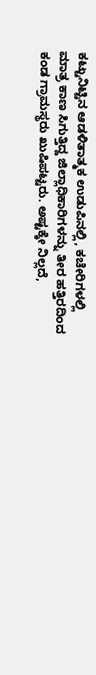ಕಟ್ಟುನಿಟ್ಟಿನ ಆಡಳಿತಾತ್ಮಕ ಉಡುಪಿನಲ್ಲಿ, ಕಚೇರಿಗಳಲ್ಲಿ ಮಾತ್ರ ಕಾಣ ಸಿಗುತ್ತಿದ್ದ ಜಿಲ್ಲಾಧಿಕಾರಿಗಳನ್ನು ತೀರ ಹತ್ತಿರದಿಂದ ಕಂಡ ಗ್ರಾಮಸ್ಥರು ಖುಷಿಪಟ್ಟರು. ಅಷ್ಟಕ್ಕೇ ನಿಲ್ಲದೆ,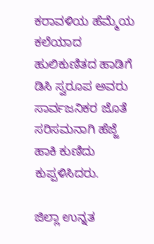ಕರಾವಳಿಯ ಹೆಮ್ಮೆಯ ಕಲೆಯಾದ ಹುಲಿಕುಣಿತದ ಹಾಡಿಗೆ ಡಿಸಿ ಸ್ವರೂಪ ಅವರು ಸಾರ್ವಜನಿಕರ ಜೊತೆ ಸರಿಸಮನಾಗಿ ಹೆಜ್ಜೆ ಹಾಕಿ ಕುಣಿದು ಕುಪ್ಪಳಿಸಿದರು.

ಜಿಲ್ಲಾ ಉನ್ನತ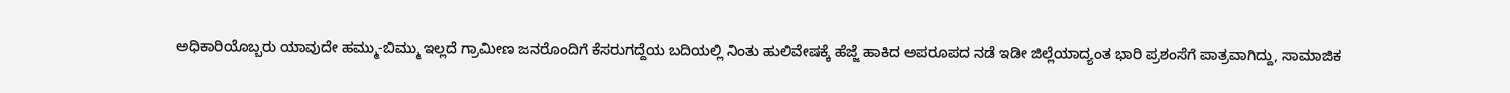ಅಧಿಕಾರಿಯೊಬ್ಬರು ಯಾವುದೇ ಹಮ್ಮು-ಬಿಮ್ಮು ಇಲ್ಲದೆ ಗ್ರಾಮೀಣ ಜನರೊಂದಿಗೆ ಕೆಸರುಗದ್ದೆಯ ಬದಿಯಲ್ಲಿ ನಿಂತು ಹುಲಿವೇಷಕ್ಕೆ ಹೆಜ್ಜೆ ಹಾಕಿದ ಅಪರೂಪದ ನಡೆ ಇಡೀ ಜಿಲ್ಲೆಯಾದ್ಯಂತ ಭಾರಿ ಪ್ರಶಂಸೆಗೆ ಪಾತ್ರವಾಗಿದ್ದು, ಸಾಮಾಜಿಕ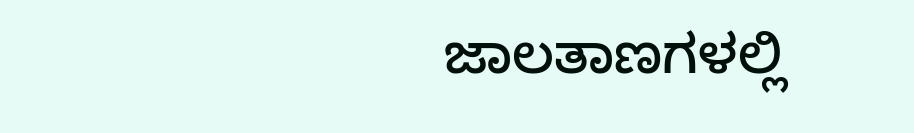ಜಾಲತಾಣಗಳಲ್ಲಿ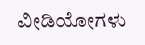ವೀಡಿಯೋಗಳು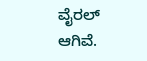ವೈರಲ್ ಆಗಿವೆ.